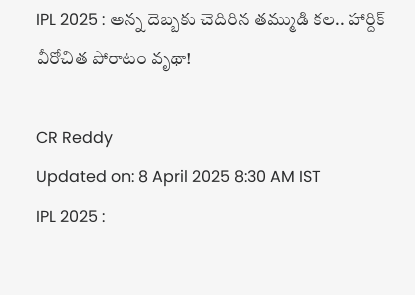IPL 2025 : అన్న దెబ్బకు చెదిరిన తమ్ముడి కల.. హార్దిక్ వీరోచిత పోరాటం వృథా!

CR Reddy
Updated on: 8 April 2025 8:30 AM IST
IPL 2025 :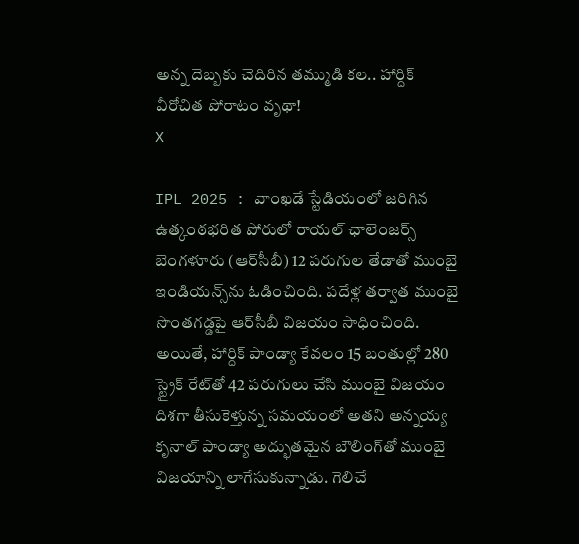అన్న దెబ్బకు చెదిరిన తమ్ముడి కల.. హార్దిక్ వీరోచిత పోరాటం వృథా!
X

IPL 2025 : వాంఖడే స్టేడియంలో జరిగిన ఉత్కంఠభరిత పోరులో రాయల్ ఛాలెంజర్స్ బెంగళూరు (ఆర్‌సీబీ) 12 పరుగుల తేడాతో ముంబై ఇండియన్స్‌ను ఓడించింది. పదేళ్ల తర్వాత ముంబై సొంతగడ్డపై ఆర్‌సీబీ విజయం సాధించింది. అయితే, హార్దిక్ పాండ్యా కేవలం 15 బంతుల్లో 280 స్ట్రైక్ రేట్‌తో 42 పరుగులు చేసి ముంబై విజయం దిశగా తీసుకెళ్తున్న సమయంలో అతని అన్నయ్య కృనాల్ పాండ్యా అద్భుతమైన బౌలింగ్‌తో ముంబై విజయాన్ని లాగేసుకున్నాడు. గెలిచే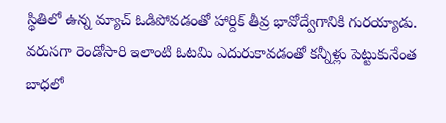స్థితిలో ఉన్న మ్యాచ్ ఓడిపోవడంతో హార్దిక్ తీవ్ర భావోద్వేగానికి గురయ్యాడు. వరుసగా రెండోసారి ఇలాంటి ఓటమి ఎదురుకావడంతో కన్నీళ్లు పెట్టుకునేంత బాధలో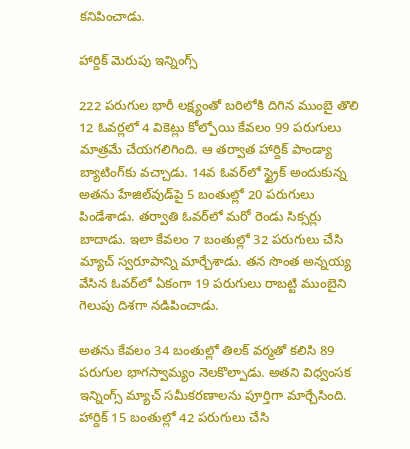కనిపించాడు.

హార్దిక్ మెరుపు ఇన్నింగ్స్

222 పరుగుల భారీ లక్ష్యంతో బరిలోకి దిగిన ముంబై తొలి 12 ఓవర్లలో 4 వికెట్లు కోల్పోయి కేవలం 99 పరుగులు మాత్రమే చేయగలిగింది. ఆ తర్వాత హార్దిక్ పాండ్యా బ్యాటింగ్‌కు వచ్చాడు. 14వ ఓవర్‌లో స్ట్రైక్ అందుకున్న అతను హేజిల్‌వుడ్‌పై 5 బంతుల్లో 20 పరుగులు పిండేశాడు. తర్వాతి ఓవర్‌లో మరో రెండు సిక్సర్లు బాదాడు. ఇలా కేవలం 7 బంతుల్లో 32 పరుగులు చేసి మ్యాచ్ స్వరూపాన్ని మార్చేశాడు. తన సొంత అన్నయ్య వేసిన ఓవర్‌లో ఏకంగా 19 పరుగులు రాబట్టి ముంబైని గెలుపు దిశగా నడిపించాడు.

అతను కేవలం 34 బంతుల్లో తిలక్ వర్మతో కలిసి 89 పరుగుల భాగస్వామ్యం నెలకొల్పాడు. అతని విధ్వంసక ఇన్నింగ్స్ మ్యాచ్ సమీకరణాలను పూర్తిగా మార్చేసింది. హార్దిక్ 15 బంతుల్లో 42 పరుగులు చేసి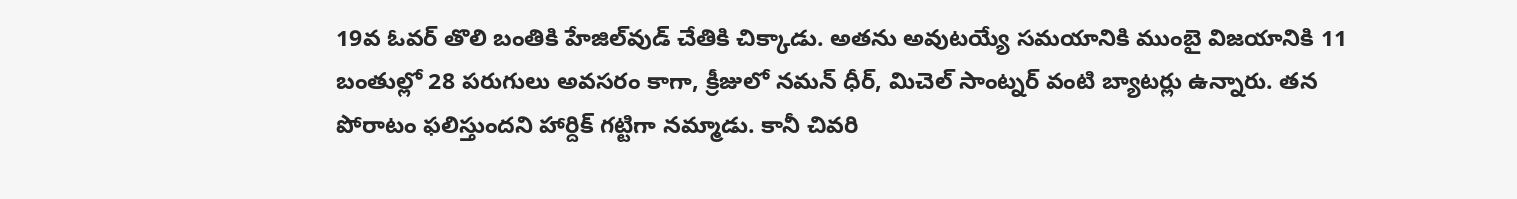19వ ఓవర్ తొలి బంతికి హేజిల్‌వుడ్ చేతికి చిక్కాడు. అతను అవుటయ్యే సమయానికి ముంబై విజయానికి 11 బంతుల్లో 28 పరుగులు అవసరం కాగా, క్రీజులో నమన్ ధీర్, మిచెల్ సాంట్నర్ వంటి బ్యాటర్లు ఉన్నారు. తన పోరాటం ఫలిస్తుందని హార్దిక్ గట్టిగా నమ్మాడు. కానీ చివరి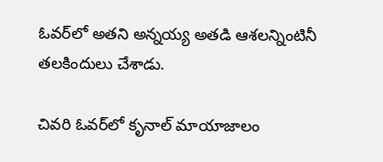ఓవర్‌లో అతని అన్నయ్య అతడి ఆశలన్నింటినీ తలకిందులు చేశాడు.

చివరి ఓవర్‌లో కృనాల్ మాయాజాలం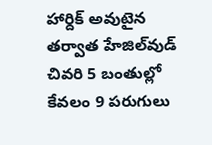హార్దిక్ అవుటైన తర్వాత హేజిల్‌వుడ్ చివరి 5 బంతుల్లో కేవలం 9 పరుగులు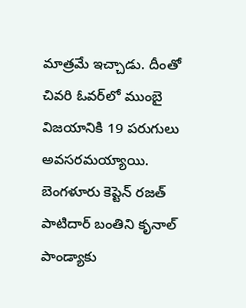మాత్రమే ఇచ్చాడు. దీంతో చివరి ఓవర్‌లో ముంబై విజయానికి 19 పరుగులు అవసరమయ్యాయి. బెంగళూరు కెప్టెన్ రజత్ పాటిదార్ బంతిని కృనాల్ పాండ్యాకు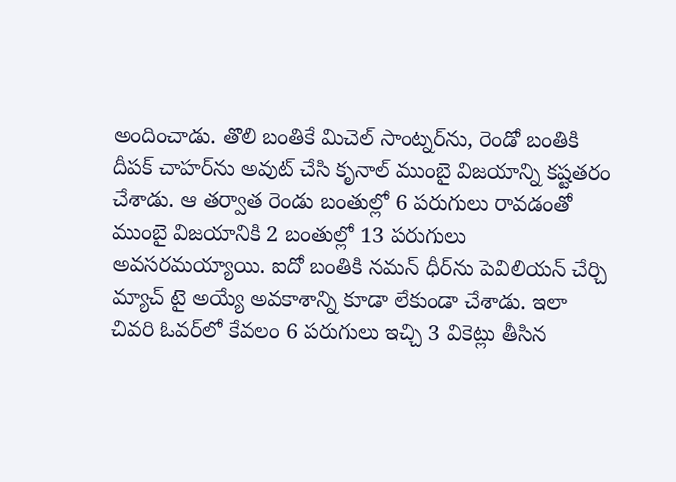అందించాడు. తొలి బంతికే మిచెల్ సాంట్నర్‌ను, రెండో బంతికి దీపక్ చాహర్‌ను అవుట్ చేసి కృనాల్ ముంబై విజయాన్ని కష్టతరం చేశాడు. ఆ తర్వాత రెండు బంతుల్లో 6 పరుగులు రావడంతో ముంబై విజయానికి 2 బంతుల్లో 13 పరుగులు అవసరమయ్యాయి. ఐదో బంతికి నమన్ ధీర్‌ను పెవిలియన్ చేర్చి మ్యాచ్ టై అయ్యే అవకాశాన్ని కూడా లేకుండా చేశాడు. ఇలా చివరి ఓవర్‌లో కేవలం 6 పరుగులు ఇచ్చి 3 వికెట్లు తీసిన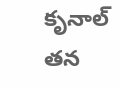కృనాల్ తన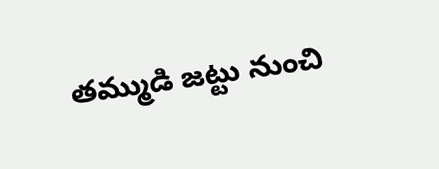తమ్ముడి జట్టు నుంచి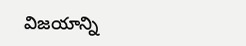విజయాన్ని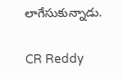లాగేసుకున్నాడు.

CR Reddy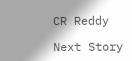CR Reddy

Next Story